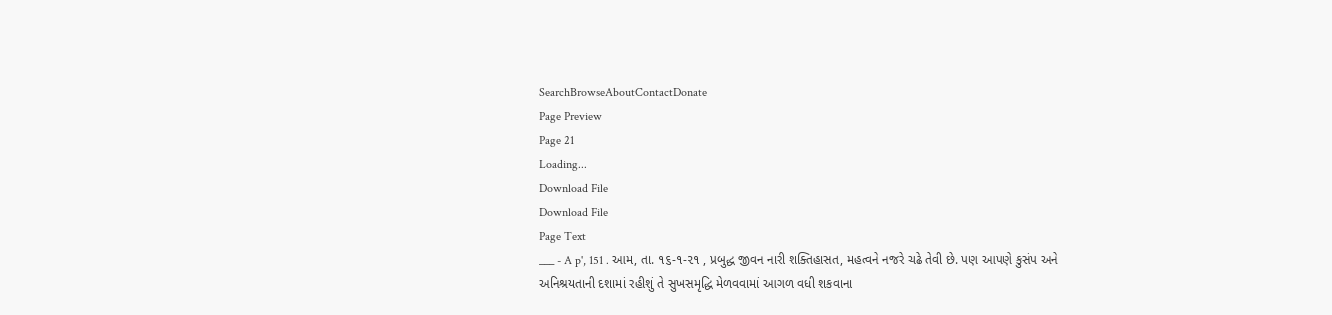SearchBrowseAboutContactDonate
Page Preview
Page 21
Loading...
Download File
Download File
Page Text
___ - A p', 151 . આમ, તા. ૧૬-૧-૨૧ , પ્રબુદ્ધ જીવન નારી શક્તિહાસત, મહત્વને નજરે ચઢે તેવી છે. પણ આપણે કુસંપ અને અનિશ્રયતાની દશામાં રહીશું તે સુખસમૃદ્ધિ મેળવવામાં આગળ વધી શકવાના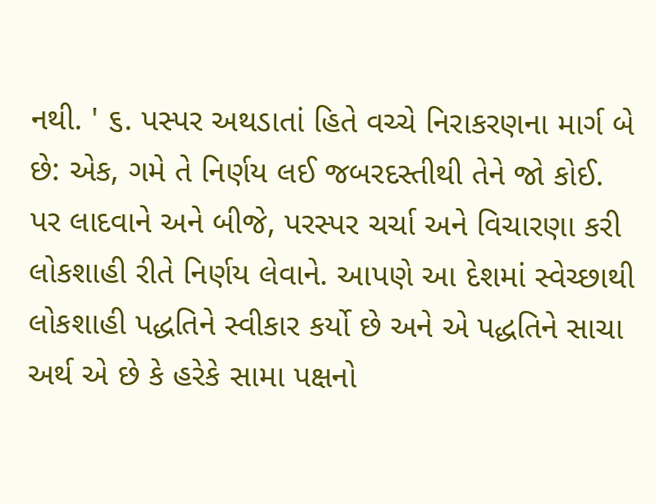નથી. ' ૬. પસ્પર અથડાતાં હિતે વચ્ચે નિરાકરણના માર્ગ બે છે: એક, ગમે તે નિર્ણય લઈ જબરદસ્તીથી તેને જો કોઈ. પર લાદવાને અને બીજે, પરસ્પર ચર્ચા અને વિચારણા કરી લોકશાહી રીતે નિર્ણય લેવાને. આપણે આ દેશમાં સ્વેચ્છાથી લોકશાહી પદ્ધતિને સ્વીકાર કર્યો છે અને એ પદ્ધતિને સાચા અર્થ એ છે કે હરેકે સામા પક્ષનો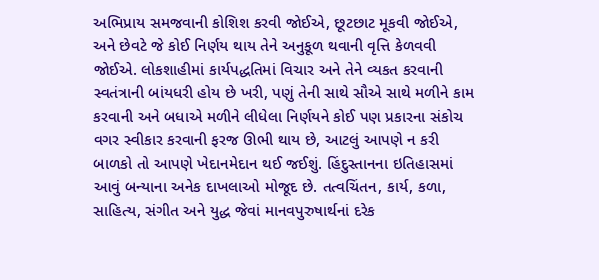અભિપ્રાય સમજવાની કોશિશ કરવી જોઈએ, છૂટછાટ મૂકવી જોઈએ, અને છેવટે જે કોઈ નિર્ણય થાય તેને અનુકૂળ થવાની વૃત્તિ કેળવવી જોઈએ. લોકશાહીમાં કાર્યપદ્ધતિમાં વિચાર અને તેને વ્યકત કરવાની સ્વતંત્રાની બાંયધરી હોય છે ખરી, પણું તેની સાથે સૌએ સાથે મળીને કામ કરવાની અને બધાએ મળીને લીધેલા નિર્ણયને કોઈ પણ પ્રકારના સંકોચ વગર સ્વીકાર કરવાની ફરજ ઊભી થાય છે, આટલું આપણે ન કરી બાળકો તો આપણે ખેદાનમેદાન થઈ જઈશું. હિંદુસ્તાનના ઇતિહાસમાં આવું બન્યાના અનેક દાખલાઓ મોજૂદ છે. તત્વચિંતન, કાર્ય, કળા, સાહિત્ય, સંગીત અને યુદ્ધ જેવાં માનવપુરુષાર્થનાં દરેક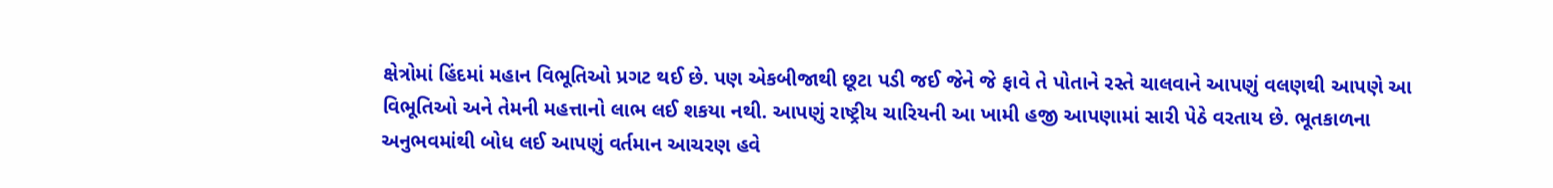ક્ષેત્રોમાં હિંદમાં મહાન વિભૂતિઓ પ્રગટ થઈ છે. પણ એકબીજાથી છૂટા પડી જઈ જેને જે ફાવે તે પોતાને રસ્તે ચાલવાને આપણું વલણથી આપણે આ વિભૂતિઓ અને તેમની મહત્તાનો લાભ લઈ શકયા નથી. આપણું રાષ્ટ્રીય ચારિયની આ ખામી હજી આપણામાં સારી પેઠે વરતાય છે. ભૂતકાળના અનુભવમાંથી બોધ લઈ આપણું વર્તમાન આચરણ હવે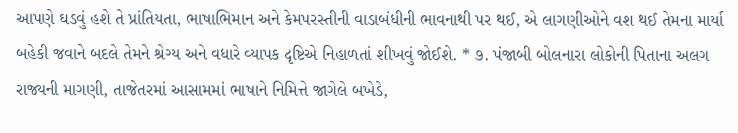આપણે ઘડવું હશે તે પ્રાંતિયતા, ભાષાભિમાન અને કેમપરસ્તીની વાડાબંધીની ભાવનાથી પર થઈ, એ લાગણીઓને વશ થઈ તેમના માર્યા બહેકી જવાને બદલે તેમને શ્રેગ્ય અને વધારે વ્યાપક દૃષ્ટિએ નિહાળતાં શીખવું જોઈશે. * ૭. પંજાબી બોલનારા લોકોની પિતાના અલગ રાજ્યની માગણી, તાજેતરમાં આસામમાં ભાષાને નિમિત્તે જાગેલે બખેડે,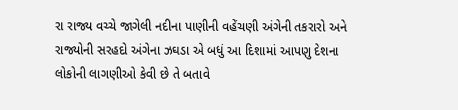રા રાજ્ય વચ્ચે જાગેલી નદીના પાણીની વહેંચણી અંગેની તકરારો અને રાજ્યોની સરહદો અંગેના ઝઘડા એ બધું આ દિશામાં આપણુ દેશના લોકોની લાગણીઓ કેવી છે તે બતાવે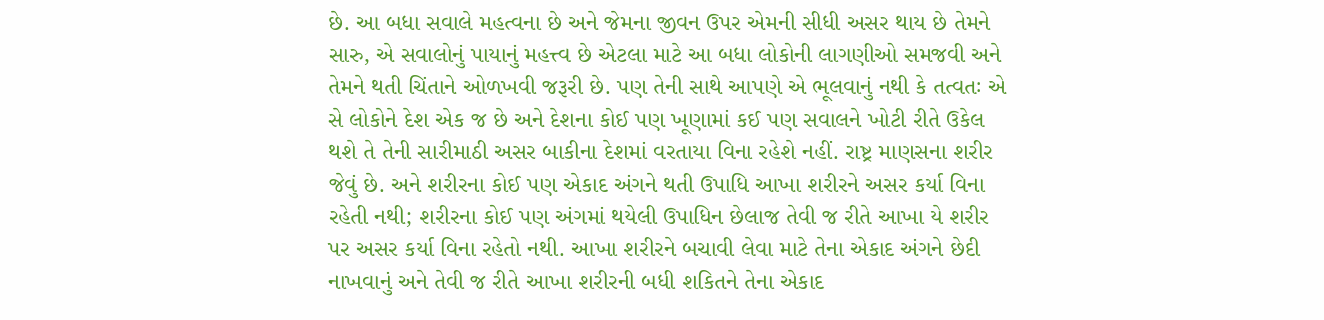છે. આ બધા સવાલે મહત્વના છે અને જેમના જીવન ઉપર એમની સીધી અસર થાય છે તેમને સારુ, એ સવાલોનું પાયાનું મહત્ત્વ છે એટલા માટે આ બધા લોકોની લાગણીઓ સમજવી અને તેમને થતી ચિંતાને ઓળખવી જરૂરી છે. પણ તેની સાથે આપણે એ ભૂલવાનું નથી કે તત્વતઃ એ સે લોકોને દેશ એક જ છે અને દેશના કોઈ પણ ખૂણામાં કઈ પણ સવાલને ખોટી રીતે ઉકેલ થશે તે તેની સારીમાઠી અસર બાકીના દેશમાં વરતાયા વિના રહેશે નહીં. રાષ્ટ્ર માણસના શરીર જેવું છે. અને શરીરના કોઈ પણ એકાદ અંગને થતી ઉપાધિ આખા શરીરને અસર કર્યા વિના રહેતી નથી; શરીરના કોઈ પણ અંગમાં થયેલી ઉપાધિન છેલાજ તેવી જ રીતે આખા યે શરીર પર અસર કર્યા વિના રહેતો નથી. આખા શરીરને બચાવી લેવા માટે તેના એકાદ અંગને છેદી નાખવાનું અને તેવી જ રીતે આખા શરીરની બધી શકિતને તેના એકાદ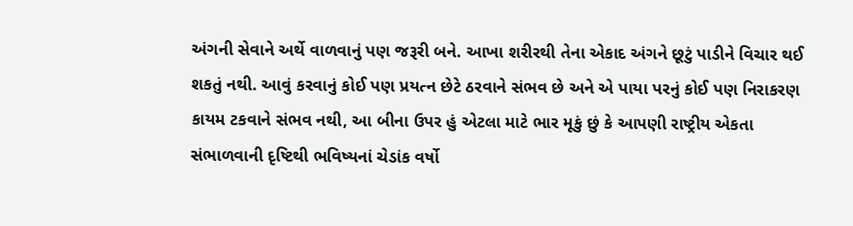અંગની સેવાને અર્થે વાળવાનું પણ જરૂરી બને. આખા શરીરથી તેના એકાદ અંગને છૂટું પાડીને વિચાર થઈ શકતું નથી. આવું કરવાનું કોઈ પણ પ્રયત્ન છેટે ઠરવાને સંભવ છે અને એ પાયા પરનું કોઈ પણ નિરાકરણ કાયમ ટકવાને સંભવ નથી, આ બીના ઉપર હું એટલા માટે ભાર મૂકું છું કે આપણી રાષ્ટ્રીય એકતા સંભાળવાની દૃષ્ટિથી ભવિષ્યનાં ચેડાંક વર્ષો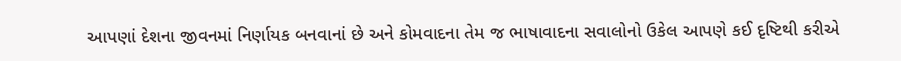આપણાં દેશના જીવનમાં નિર્ણાયક બનવાનાં છે અને કોમવાદના તેમ જ ભાષાવાદના સવાલોનો ઉકેલ આપણે કઈ દૃષ્ટિથી કરીએ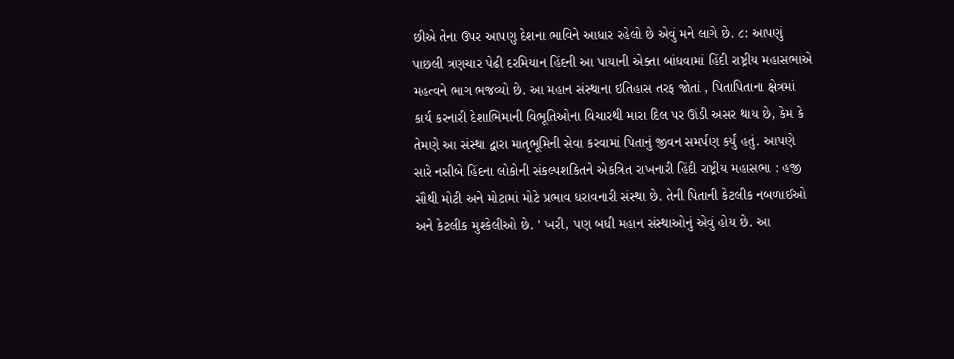છીએ તેના ઉપર આપણુ દેશના ભાવિને આધાર રહેલો છે એવું મને લાગે છે. ૮: આપણું પાછલી ત્રણચાર પેઢી દરમિયાન હિંદની આ પાયાની એક્તા બાંધવામાં હિંદી રાષ્ટ્રીય મહાસભાએ મહત્વને ભાગ ભજવ્યો છે. આ મહાન સંસ્થાના ઇતિહાસ તરફ જોતાં , પિતાપિતાના ક્ષેત્રમાં કાર્ય કરનારી દેશાભિમાની વિભૂતિઓના વિચારથી મારા દિલ પર ઊંડી અસર થાય છે, કેમ કે તેમણે આ સંસ્થા દ્વારા માતૃભૂમિની સેવા કરવામાં પિતાનું જીવન સમર્પણ કર્યું હતું. આપણે સારે નસીબે હિંદના લોકોની સંકલ્પશકિતને એકત્રિત રાખનારી હિંદી રાષ્ટ્રીય મહાસભા : હજી સૌથી મોટી અને મોટામાં મોટે પ્રભાવ ધરાવનારી સંસ્થા છે. તેની પિતાની કેટલીક નબળાઈઓ અને કેટલીક મુશ્કેલીઓ છે. ' ખરી, પણ બધી મહાન સંસ્થાઓનું એવું હોય છે. આ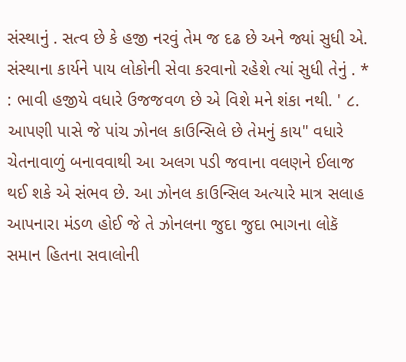સંસ્થાનું . સત્વ છે કે હજી નરવું તેમ જ દઢ છે અને જ્યાં સુધી એ. સંસ્થાના કાર્યને પાય લોકોની સેવા કરવાનો રહેશે ત્યાં સુધી તેનું . * : ભાવી હજીયે વધારે ઉજજવળ છે એ વિશે મને શંકા નથી. ' ૮. આપણી પાસે જે પાંચ ઝોનલ કાઉન્સિલે છે તેમનું કાય" વધારે ચેતનાવાળું બનાવવાથી આ અલગ પડી જવાના વલણને ઈલાજ થઈ શકે એ સંભવ છે. આ ઝોનલ કાઉન્સિલ અત્યારે માત્ર સલાહ આપનારા મંડળ હોઈ જે તે ઝોનલના જુદા જુદા ભાગના લોકૅ સમાન હિતના સવાલોની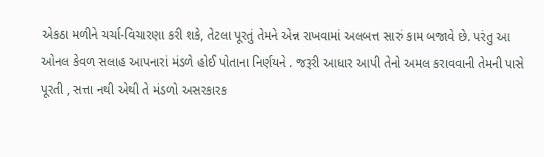એકઠા મળીને ચર્ચા-વિચારણા કરી શકે, તેટલા પૂરતું તેમને એન્ન રાખવામાં અલબત્ત સારું કામ બજાવે છે. પરંતુ આ ઓનલ કેવળ સલાહ આપનારાં મંડળે હોઈ પોતાના નિર્ણયને . જરૂરી આધાર આપી તેનો અમલ કરાવવાની તેમની પાસે પૂરતી , સત્તા નથી એથી તે મંડળો અસરકારક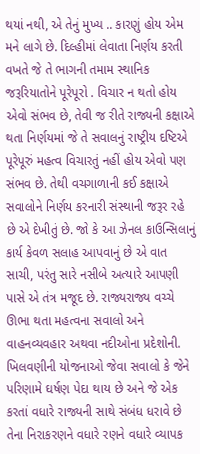થયાં નથી, એ તેનું મુખ્ય .. કારણું હોય એમ મને લાગે છે. દિલ્હીમાં લેવાતા નિર્ણય કરતી વખતે જે તે ભાગની તમામ સ્થાનિક જરૂરિયાતોને પૂરેપૂરો . વિચાર ન થતો હોય એવો સંભવ છે, તેવી જ રીતે રાજ્યની કક્ષાએ થતા નિર્ણયમાં જે તે સવાલનું રાષ્ટ્રીય દષ્ટિએ પૂરેપૂરું મહત્વ વિચારતું નહીં હોય એવો પણ સંભવ છે. તેથી વચગાળાની કઈ કક્ષાએ સવાલોને નિર્ણય કરનારી સંસ્થાની જરૂર રહે છે એ દેખીતું છે. જો કે આ ઝેનલ કાઉન્સિલાનું કાર્ય કેવળ સલાહ આપવાનું છે એ વાત સાચી, પરંતુ સારે નસીબે અત્યારે આપણી પાસે એ તંત્ર મજૂદ છે. રાજ્યરાજ્ય વચ્ચે ઊભા થતા મહત્વના સવાલો અને વાહનવ્યવહાર અથવા નદીઓના પ્રદેશોની. ખિલવણીની યોજનાઓ જેવા સવાલો કે જેને પરિણામે ઘર્ષણ પેદા થાય છે અને જે એક કરતાં વધારે રાજ્યની સાથે સંબંધ ધરાવે છે તેના નિરાકરણને વધારે રણને વધારે વ્યાપક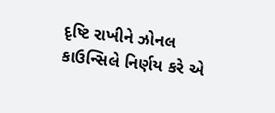દૃષ્ટિ રાખીને ઝોનલ કાઉન્સિલે નિર્ણય કરે એ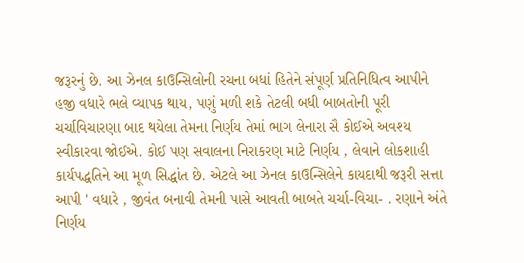જરૂરનું છે. આ ઝેનલ કાઉન્સિલોની રચના બધાં હિતેને સંપૂર્ણ પ્રતિનિધિત્વ આપીને હજી વધારે ભલે વ્યાપક થાય, પણું મળી શકે તેટલી બધી બાબતોની પૂરી ચર્ચાવિચારણા બાદ થયેલા તેમના નિર્ણય તેમાં ભાગ લેનારા સૈ કોઈએ અવશ્ય સ્વીકારવા જોઈએ. કોઈ પણ સવાલના નિરાકરણ માટે નિર્ણય , લેવાને લોકશાહી કાર્યપદ્ધતિને આ મૂળ સિદ્ધાંત છે. એટલે આ ઝેનલ કાઉન્સિલેને કાયદાથી જરૂરી સત્તા આપી ' વધારે , જીવંત બનાવી તેમની પાસે આવતી બાબતે ચર્ચા-વિચા- . રણાને અંતે નિર્ણય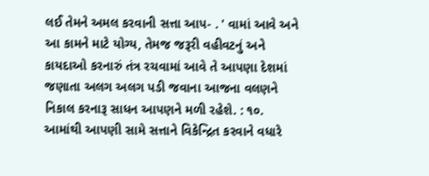લઈ તેમને અમલ કરવાની સત્તા આપ- . ' વામાં આવે અને આ કામને માટે યોગ્ય, તેમજ જરૂરી વહીવટનું અને કાયદાઓ કરનારું તંત્ર રચવામાં આવે તે આપણા દેશમાં જણાતા અલગ અલગ પડી જવાના આજના વલણને નિકાલ કરનારૂ સાધન આપણને મળી રહેશે. : ૧૦. આમાંથી આપણી સામે સત્તાને વિકેન્દ્રિત કરવાને વધારે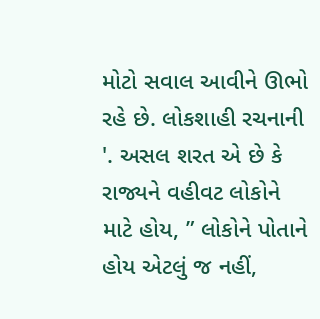મોટો સવાલ આવીને ઊભો રહે છે. લોકશાહી રચનાની '. અસલ શરત એ છે કે રાજ્યને વહીવટ લોકોને માટે હોય, ” લોકોને પોતાને હોય એટલું જ નહીં,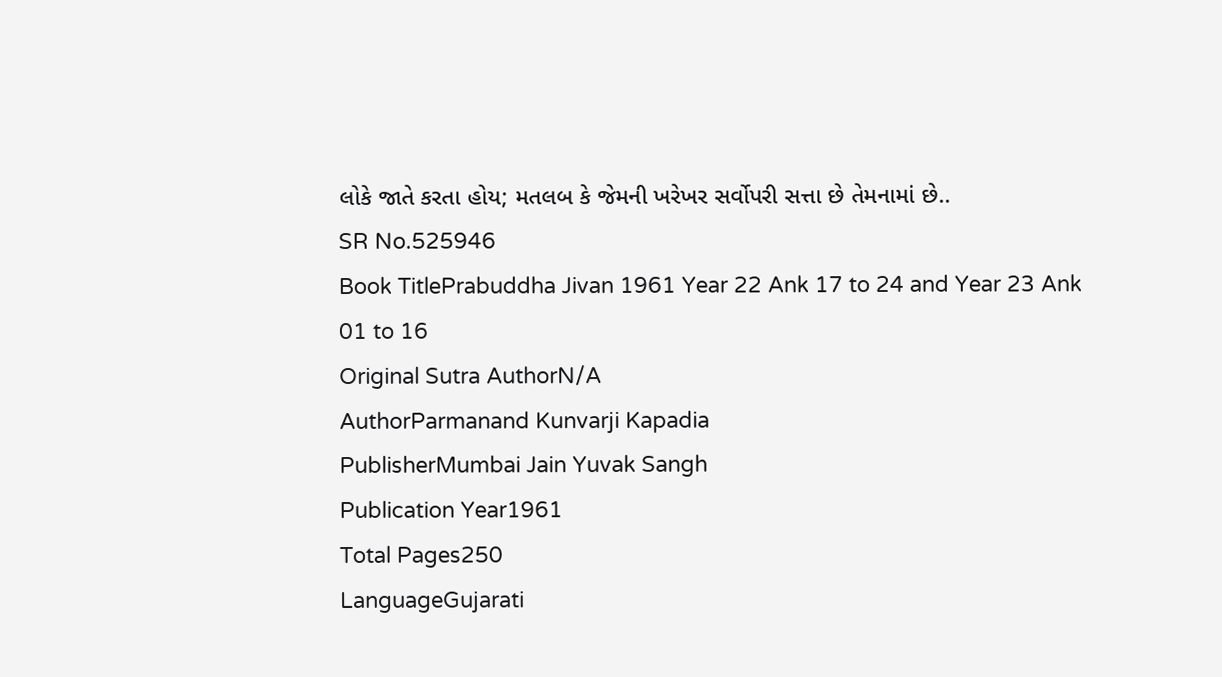લોકે જાતે કરતા હોય; મતલબ કે જેમની ખરેખર સર્વોપરી સત્તા છે તેમનામાં છે..
SR No.525946
Book TitlePrabuddha Jivan 1961 Year 22 Ank 17 to 24 and Year 23 Ank 01 to 16
Original Sutra AuthorN/A
AuthorParmanand Kunvarji Kapadia
PublisherMumbai Jain Yuvak Sangh
Publication Year1961
Total Pages250
LanguageGujarati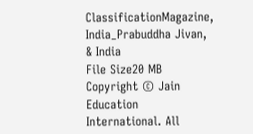ClassificationMagazine, India_Prabuddha Jivan, & India
File Size20 MB
Copyright © Jain Education International. All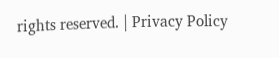rights reserved. | Privacy Policy